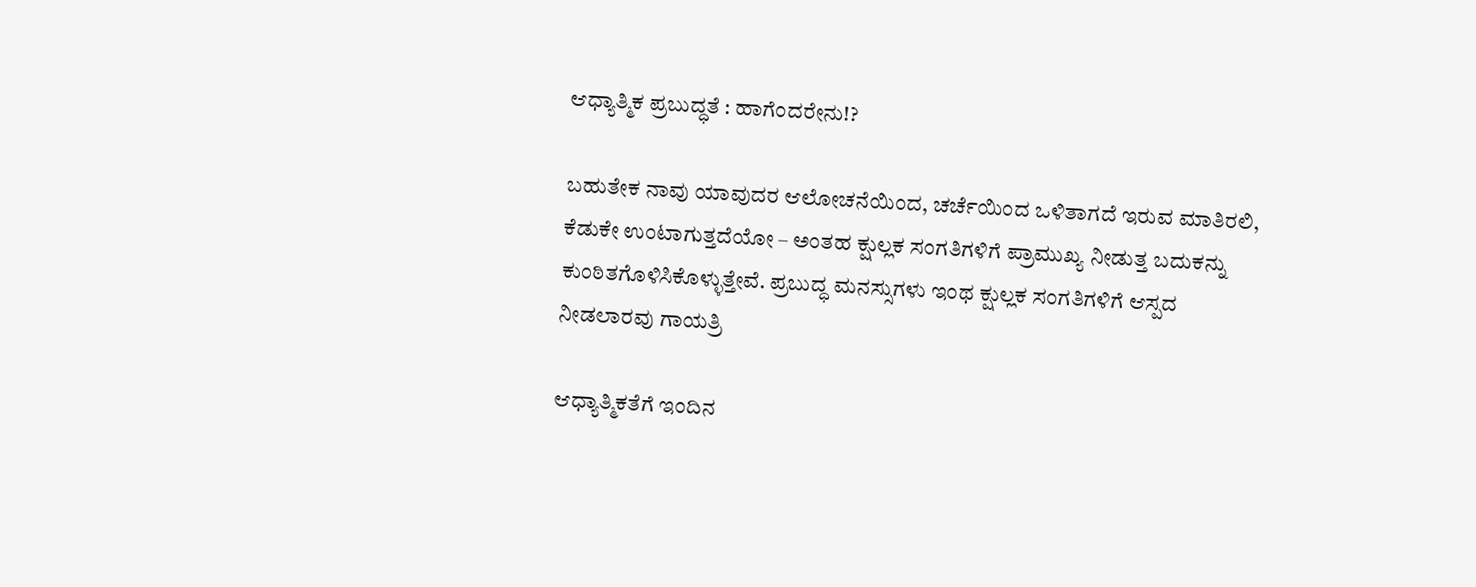ಆಧ್ಯಾತ್ಮಿಕ ಪ್ರಬುದ್ಧತೆ : ಹಾಗೆಂದರೇನು!?

ಬಹುತೇಕ ನಾವು ಯಾವುದರ ಆಲೋಚನೆಯಿಂದ, ಚರ್ಚೆಯಿಂದ ಒಳಿತಾಗದೆ ಇರುವ ಮಾತಿರಲಿ, ಕೆಡುಕೇ ಉಂಟಾಗುತ್ತದೆಯೋ – ಅಂತಹ ಕ್ಷುಲ್ಲಕ ಸಂಗತಿಗಳಿಗೆ ಪ್ರಾಮುಖ್ಯ ನೀಡುತ್ತ ಬದುಕನ್ನು ಕುಂಠಿತಗೊಳಿಸಿಕೊಳ್ಳುತ್ತೇವೆ. ಪ್ರಬುದ್ಧ ಮನಸ್ಸುಗಳು ಇಂಥ ಕ್ಷುಲ್ಲಕ ಸಂಗತಿಗಳಿಗೆ ಆಸ್ಪದ ನೀಡಲಾರವು ಗಾಯತ್ರಿ

ಆಧ್ಯಾತ್ಮಿಕತೆಗೆ ಇಂದಿನ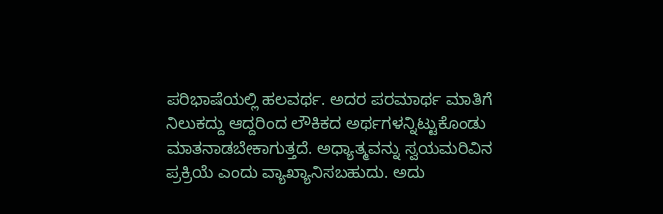ಪರಿಭಾಷೆಯಲ್ಲಿ ಹಲವರ್ಥ. ಅದರ ಪರಮಾರ್ಥ ಮಾತಿಗೆ ನಿಲುಕದ್ದು ಆದ್ದರಿಂದ ಲೌಕಿಕದ ಅರ್ಥಗಳನ್ನಿಟ್ಟುಕೊಂಡು ಮಾತನಾಡಬೇಕಾಗುತ್ತದೆ. ಅಧ್ಯಾತ್ಮವನ್ನು ಸ್ವಯಮರಿವಿನ ಪ್ರಕ್ರಿಯೆ ಎಂದು ವ್ಯಾಖ್ಯಾನಿಸಬಹುದು. ಅದು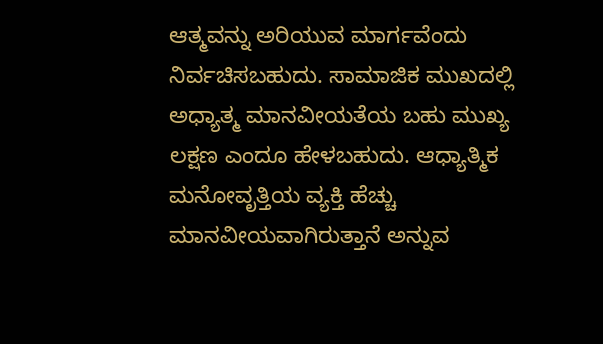ಆತ್ಮವನ್ನು ಅರಿಯುವ ಮಾರ್ಗವೆಂದು ನಿರ್ವಚಿಸಬಹುದು. ಸಾಮಾಜಿಕ ಮುಖದಲ್ಲಿ ಅಧ್ಯಾತ್ಮ ಮಾನವೀಯತೆಯ ಬಹು ಮುಖ್ಯ ಲಕ್ಷಣ ಎಂದೂ ಹೇಳಬಹುದು. ಆಧ್ಯಾತ್ಮಿಕ ಮನೋವೃತ್ತಿಯ ವ್ಯಕ್ತಿ ಹೆಚ್ಚು ಮಾನವೀಯವಾಗಿರುತ್ತಾನೆ ಅನ್ನುವ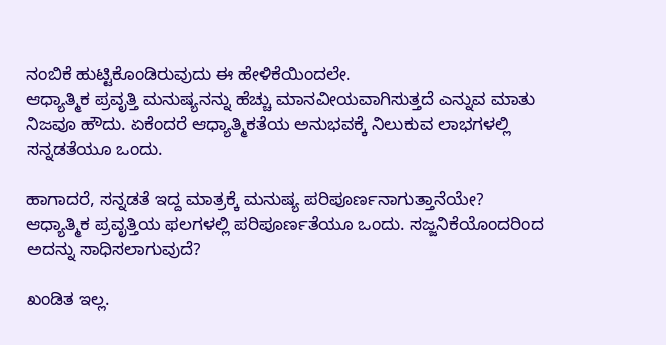ನಂಬಿಕೆ ಹುಟ್ಟಿಕೊಂಡಿರುವುದು ಈ ಹೇಳಿಕೆಯಿಂದಲೇ.
ಆಧ್ಯಾತ್ಮಿಕ ಪ್ರವೃತ್ತಿ ಮನುಷ್ಯನನ್ನು ಹೆಚ್ಚು ಮಾನವೀಯವಾಗಿಸುತ್ತದೆ ಎನ್ನುವ ಮಾತು ನಿಜವೂ ಹೌದು. ಏಕೆಂದರೆ ಆಧ್ಯಾತ್ಮಿಕತೆಯ ಅನುಭವಕ್ಕೆ ನಿಲುಕುವ ಲಾಭಗಳಲ್ಲಿ ಸನ್ನಡತೆಯೂ ಒಂದು.

ಹಾಗಾದರೆ, ಸನ್ನಡತೆ ಇದ್ದ ಮಾತ್ರಕ್ಕೆ ಮನುಷ್ಯ ಪರಿಪೂರ್ಣನಾಗುತ್ತಾನೆಯೇ? ಆಧ್ಯಾತ್ಮಿಕ ಪ್ರವೃತ್ತಿಯ ಫಲಗಳಲ್ಲಿ ಪರಿಪೂರ್ಣತೆಯೂ ಒಂದು. ಸಜ್ಜನಿಕೆಯೊಂದರಿಂದ ಅದನ್ನು ಸಾಧಿಸಲಾಗುವುದೆ?

ಖಂಡಿತ ಇಲ್ಲ.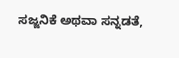ಸಜ್ಜನಿಕೆ ಅಥವಾ ಸನ್ನಡತೆ,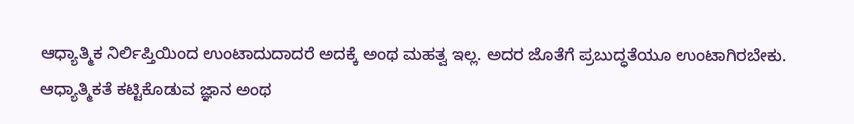ಆಧ್ಯಾತ್ಮಿಕ ನಿರ್ಲಿಪ್ತಿಯಿಂದ ಉಂಟಾದುದಾದರೆ ಅದಕ್ಕೆ ಅಂಥ ಮಹತ್ವ ಇಲ್ಲ. ಅದರ ಜೊತೆಗೆ ಪ್ರಬುದ್ಧತೆಯೂ ಉಂಟಾಗಿರಬೇಕು. ಆಧ್ಯಾತ್ಮಿಕತೆ ಕಟ್ಟಿಕೊಡುವ ಜ್ಞಾನ ಅಂಥ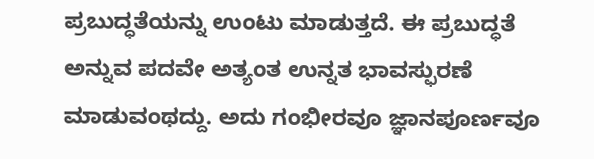ಪ್ರಬುದ್ಧತೆಯನ್ನು ಉಂಟು ಮಾಡುತ್ತದೆ. ಈ ಪ್ರಬುದ್ಧತೆ ಅನ್ನುವ ಪದವೇ ಅತ್ಯಂತ ಉನ್ನತ ಭಾವಸ್ಫುರಣೆ ಮಾಡುವಂಥದ್ದು. ಅದು ಗಂಭೀರವೂ ಜ್ಞಾನಪೂರ್ಣವೂ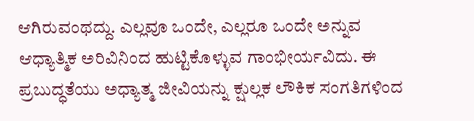ಆಗಿರುವಂಥದ್ದು. ಎಲ್ಲವೂ ಒಂದೇ, ಎಲ್ಲರೂ ಒಂದೇ ಅನ್ನುವ ಆಧ್ಯಾತ್ಮಿಕ ಅರಿವಿನಿಂದ ಹುಟ್ಟಿಕೊಳ್ಳುವ ಗಾಂಭೀರ್ಯವಿದು. ಈ ಪ್ರಬುದ್ಧತೆಯು ಅಧ್ಯಾತ್ಮ ಜೀವಿಯನ್ನು ಕ್ಷುಲ್ಲಕ ಲೌಕಿಕ ಸಂಗತಿಗಳಿಂದ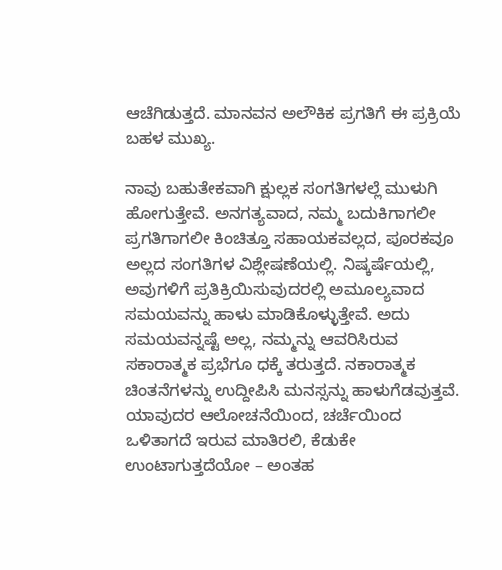ಆಚೆಗಿಡುತ್ತದೆ. ಮಾನವನ ಅಲೌಕಿಕ ಪ್ರಗತಿಗೆ ಈ ಪ್ರಕ್ರಿಯೆ ಬಹಳ ಮುಖ್ಯ.

ನಾವು ಬಹುತೇಕವಾಗಿ ಕ್ಷುಲ್ಲಕ ಸಂಗತಿಗಳಲ್ಲೆ ಮುಳುಗಿ ಹೋಗುತ್ತೇವೆ. ಅನಗತ್ಯವಾದ, ನಮ್ಮ ಬದುಕಿಗಾಗಲೀ ಪ್ರಗತಿಗಾಗಲೀ ಕಿಂಚಿತ್ತೂ ಸಹಾಯಕವಲ್ಲದ, ಪೂರಕವೂ ಅಲ್ಲದ ಸಂಗತಿಗಳ ವಿಶ್ಲೇಷಣೆಯಲ್ಲಿ. ನಿಷ್ಕರ್ಷೆಯಲ್ಲಿ, ಅವುಗಳಿಗೆ ಪ್ರತಿಕ್ರಿಯಿಸುವುದರಲ್ಲಿ ಅಮೂಲ್ಯವಾದ ಸಮಯವನ್ನು ಹಾಳು ಮಾಡಿಕೊಳ್ಳುತ್ತೇವೆ. ಅದು ಸಮಯವನ್ನಷ್ಟೆ ಅಲ್ಲ, ನಮ್ಮನ್ನು ಆವರಿಸಿರುವ ಸಕಾರಾತ್ಮಕ ಪ್ರಭೆಗೂ ಧಕ್ಕೆ ತರುತ್ತದೆ. ನಕಾರಾತ್ಮಕ ಚಿಂತನೆಗಳನ್ನು ಉದ್ದೀಪಿಸಿ ಮನಸ್ಸನ್ನು ಹಾಳುಗೆಡವುತ್ತವೆ. ಯಾವುದರ ಆಲೋಚನೆಯಿಂದ, ಚರ್ಚೆಯಿಂದ ಒಳಿತಾಗದೆ ಇರುವ ಮಾತಿರಲಿ, ಕೆಡುಕೇ ಉಂಟಾಗುತ್ತದೆಯೋ – ಅಂತಹ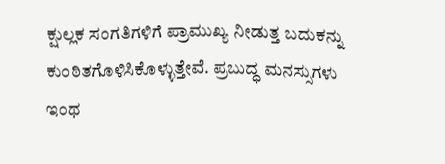ಕ್ಷುಲ್ಲಕ ಸಂಗತಿಗಳಿಗೆ ಪ್ರಾಮುಖ್ಯ ನೀಡುತ್ತ ಬದುಕನ್ನು ಕುಂಠಿತಗೊಳಿಸಿಕೊಳ್ಳುತ್ತೇವೆ. ಪ್ರಬುದ್ಧ ಮನಸ್ಸುಗಳು ಇಂಥ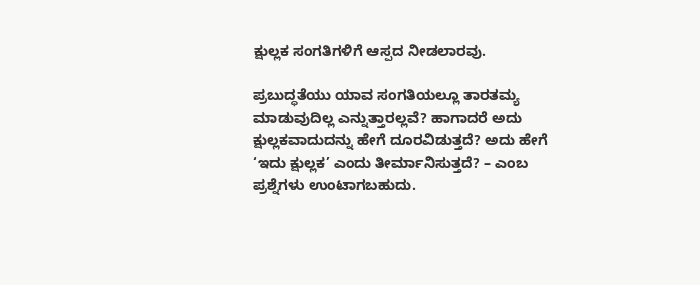ಕ್ಷುಲ್ಲಕ ಸಂಗತಿಗಳಿಗೆ ಆಸ್ಪದ ನೀಡಲಾರವು.

ಪ್ರಬುದ್ಧತೆಯು ಯಾವ ಸಂಗತಿಯಲ್ಲೂ ತಾರತಮ್ಯ ಮಾಡುವುದಿಲ್ಲ ಎನ್ನುತ್ತಾರಲ್ಲವೆ? ಹಾಗಾದರೆ ಅದು ಕ್ಷುಲ್ಲಕವಾದುದನ್ನು ಹೇಗೆ ದೂರವಿಡುತ್ತದೆ? ಅದು ಹೇಗೆ ‘ಇದು ಕ್ಷುಲ್ಲಕ’ ಎಂದು ತೀರ್ಮಾನಿಸುತ್ತದೆ? – ಎಂಬ ಪ್ರಶ್ನೆಗಳು ಉಂಟಾಗಬಹುದು.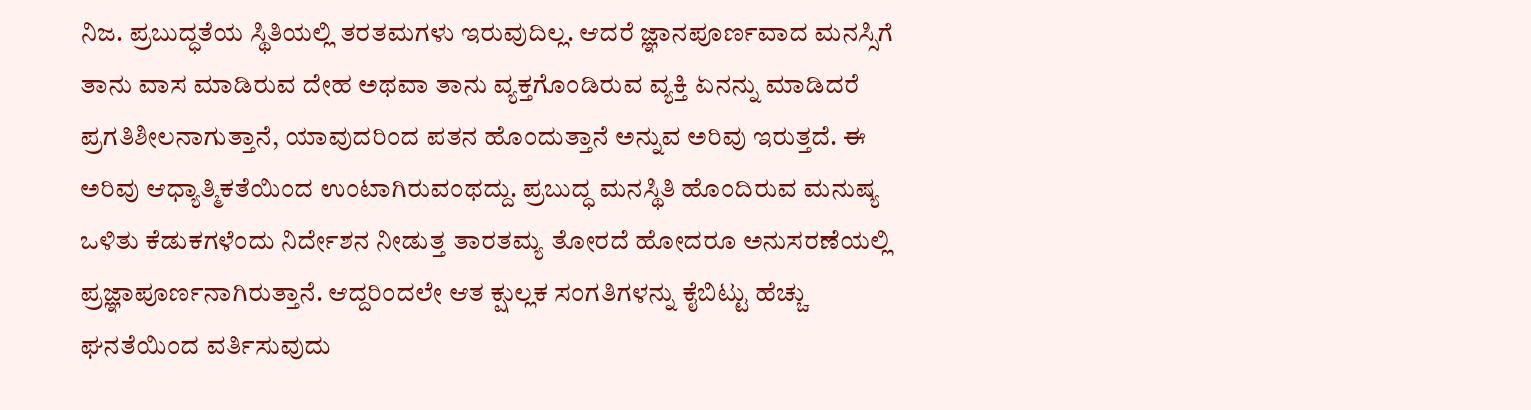ನಿಜ. ಪ್ರಬುದ್ಧತೆಯ ಸ್ಥಿತಿಯಲ್ಲಿ ತರತಮಗಳು ಇರುವುದಿಲ್ಲ. ಆದರೆ ಜ್ಞಾನಪೂರ್ಣವಾದ ಮನಸ್ಸಿಗೆ ತಾನು ವಾಸ ಮಾಡಿರುವ ದೇಹ ಅಥವಾ ತಾನು ವ್ಯಕ್ತಗೊಂಡಿರುವ ವ್ಯಕ್ತಿ ಏನನ್ನು ಮಾಡಿದರೆ ಪ್ರಗತಿಶೀಲನಾಗುತ್ತಾನೆ, ಯಾವುದರಿಂದ ಪತನ ಹೊಂದುತ್ತಾನೆ ಅನ್ನುವ ಅರಿವು ಇರುತ್ತದೆ. ಈ ಅರಿವು ಆಧ್ಯಾತ್ಮಿಕತೆಯಿಂದ ಉಂಟಾಗಿರುವಂಥದ್ದು. ಪ್ರಬುದ್ಧ ಮನಸ್ಥಿತಿ ಹೊಂದಿರುವ ಮನುಷ್ಯ ಒಳಿತು ಕೆಡುಕಗಳೆಂದು ನಿರ್ದೇಶನ ನೀಡುತ್ತ ತಾರತಮ್ಯ ತೋರದೆ ಹೋದರೂ ಅನುಸರಣೆಯಲ್ಲಿ ಪ್ರಜ್ಞಾಪೂರ್ಣನಾಗಿರುತ್ತಾನೆ. ಆದ್ದರಿಂದಲೇ ಆತ ಕ್ಷುಲ್ಲಕ ಸಂಗತಿಗಳನ್ನು ಕೈಬಿಟ್ಟು ಹೆಚ್ಚು ಘನತೆಯಿಂದ ವರ್ತಿಸುವುದು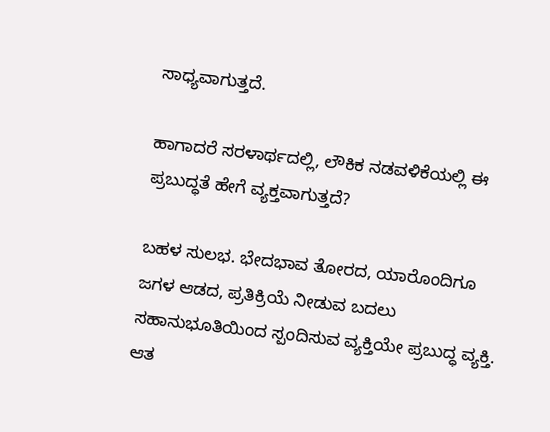ಸಾಧ್ಯವಾಗುತ್ತದೆ.

ಹಾಗಾದರೆ ಸರಳಾರ್ಥದಲ್ಲಿ, ಲೌಕಿಕ ನಡವಳಿಕೆಯಲ್ಲಿ ಈ ಪ್ರಬುದ್ಧತೆ ಹೇಗೆ ವ್ಯಕ್ತವಾಗುತ್ತದೆ?

ಬಹಳ ಸುಲಭ. ಭೇದಭಾವ ತೋರದ, ಯಾರೊಂದಿಗೂ ಜಗಳ ಆಡದ, ಪ್ರತಿಕ್ರಿಯೆ ನೀಡುವ ಬದಲು ಸಹಾನುಭೂತಿಯಿಂದ ಸ್ಪಂದಿಸುವ ವ್ಯಕ್ತಿಯೇ ಪ್ರಬುದ್ಧ ವ್ಯಕ್ತಿ. ಆತ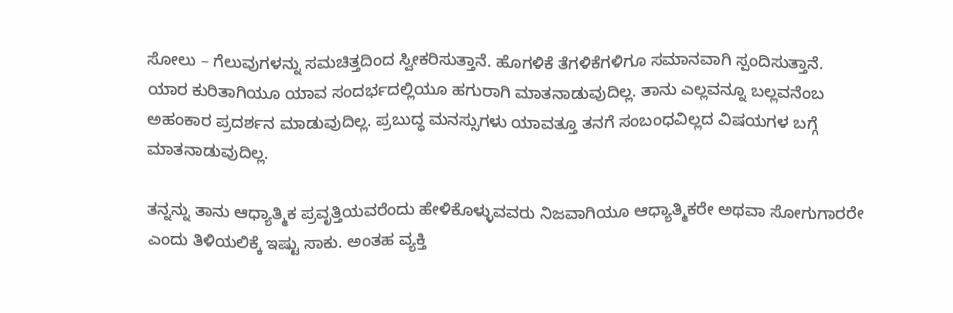ಸೋಲು – ಗೆಲುವುಗಳನ್ನು ಸಮಚಿತ್ತದಿಂದ ಸ್ವೀಕರಿಸುತ್ತಾನೆ. ಹೊಗಳಿಕೆ ತೆಗಳಿಕೆಗಳಿಗೂ ಸಮಾನವಾಗಿ ಸ್ಪಂದಿಸುತ್ತಾನೆ. ಯಾರ ಕುರಿತಾಗಿಯೂ ಯಾವ ಸಂದರ್ಭದಲ್ಲಿಯೂ ಹಗುರಾಗಿ ಮಾತನಾಡುವುದಿಲ್ಲ. ತಾನು ಎಲ್ಲವನ್ನೂ ಬಲ್ಲವನೆಂಬ ಅಹಂಕಾರ ಪ್ರದರ್ಶನ ಮಾಡುವುದಿಲ್ಲ. ಪ್ರಬುದ್ಧ ಮನಸ್ಸುಗಳು ಯಾವತ್ತೂ ತನಗೆ ಸಂಬಂಧವಿಲ್ಲದ ವಿಷಯಗಳ ಬಗ್ಗೆ ಮಾತನಾಡುವುದಿಲ್ಲ.

ತನ್ನನ್ನು ತಾನು ಆಧ್ಯಾತ್ಮಿಕ ಪ್ರವೃತ್ತಿಯವರೆಂದು ಹೇಳಿಕೊಳ್ಳುವವರು ನಿಜವಾಗಿಯೂ ಆಧ್ಯಾತ್ಮಿಕರೇ ಅಥವಾ ಸೋಗುಗಾರರೇ ಎಂದು ತಿಳಿಯಲಿಕ್ಕೆ ಇಷ್ಟು ಸಾಕು. ಅಂತಹ ವ್ಯಕ್ತಿ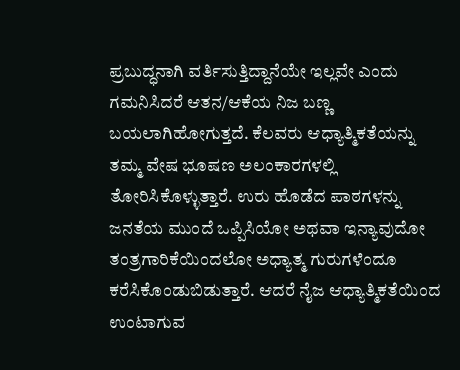ಪ್ರಬುದ್ಧನಾಗಿ ವರ್ತಿಸುತ್ತಿದ್ದಾನೆಯೇ ಇಲ್ಲವೇ ಎಂದು ಗಮನಿಸಿದರೆ ಆತನ/ಆಕೆಯ ನಿಜ ಬಣ್ಣ ಬಯಲಾಗಿಹೋಗುತ್ತದೆ. ಕೆಲವರು ಆಧ್ಯಾತ್ಮಿಕತೆಯನ್ನು ತಮ್ಮ ವೇಷ ಭೂಷಣ ಅಲಂಕಾರಗಳಲ್ಲಿ ತೋರಿಸಿಕೊಳ್ಳುತ್ತಾರೆ. ಉರು ಹೊಡೆದ ಪಾಠಗಳನ್ನು ಜನತೆಯ ಮುಂದೆ ಒಪ್ಪಿಸಿಯೋ ಅಥವಾ ಇನ್ಯಾವುದೋ ತಂತ್ರಗಾರಿಕೆಯಿಂದಲೋ ಅಧ್ಯಾತ್ಮ ಗುರುಗಳೆಂದೂ ಕರೆಸಿಕೊಂಡುಬಿಡುತ್ತಾರೆ. ಆದರೆ ನೈಜ ಆಧ್ಯಾತ್ಮಿಕತೆಯಿಂದ ಉಂಟಾಗುವ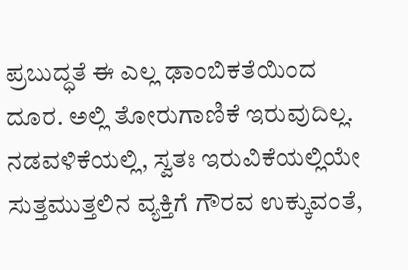ಪ್ರಬುದ್ಧತೆ ಈ ಎಲ್ಲ ಢಾಂಬಿಕತೆಯಿಂದ ದೂರ. ಅಲ್ಲಿ ತೋರುಗಾಣಿಕೆ ಇರುವುದಿಲ್ಲ. ನಡವಳಿಕೆಯಲ್ಲಿ, ಸ್ವತಃ ಇರುವಿಕೆಯಲ್ಲಿಯೇ ಸುತ್ತಮುತ್ತಲಿನ ವ್ಯಕ್ತಿಗೆ ಗೌರವ ಉಕ್ಕುವಂತೆ,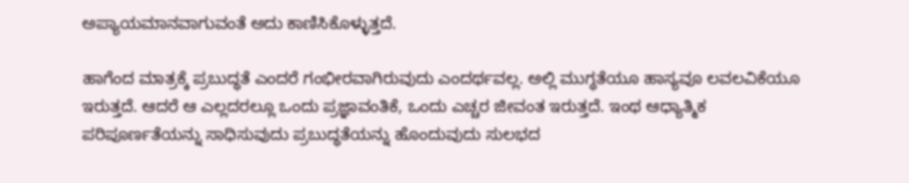ಅಪ್ಯಾಯಮಾನವಾಗುವಂತೆ ಅದು ಕಾಣಿಸಿಕೊಳ್ಳುತ್ತದೆ.

ಹಾಗೆಂದ ಮಾತ್ರಕ್ಕೆ ಪ್ರಬುದ್ಧತೆ ಎಂದರೆ ಗಂಭೀರವಾಗಿರುವುದು ಎಂದರ್ಥವಲ್ಲ. ಅಲ್ಲಿ ಮುಗ್ಧತೆಯೂ ಹಾಸ್ಯವೂ ಲವಲವಿಕೆಯೂ ಇರುತ್ತದೆ. ಆದರೆ ಆ ಎಲ್ಲದರಲ್ಲೂ ಒಂದು ಪ್ರಜ್ಞಾವಂತಿಕೆ, ಒಂದು ಎಚ್ಚರ ಜೀವಂತ ಇರುತ್ತದೆ. ಇಂಥ ಆಧ್ಯಾತ್ಮಿಕ ಪರಿಪೂರ್ಣತೆಯನ್ನು ಸಾಧಿಸುವುದು ಪ್ರಬುದ್ಧತೆಯನ್ನು ಹೊಂದುವುದು ಸುಲಭದ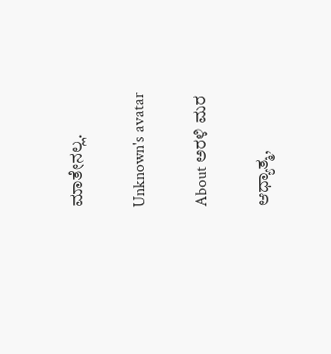ಮಾತೇನಲ್ಲ.

Unknown's avatar

About ಅರಳಿ ಮರ

ಆಧ್ಯಾತ್ಮ,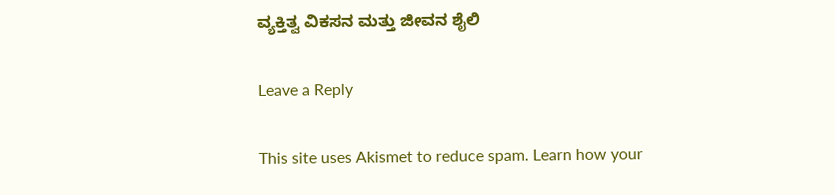ವ್ಯಕ್ತಿತ್ವ ವಿಕಸನ ಮತ್ತು ಜೀವನ ಶೈಲಿ

Leave a Reply

This site uses Akismet to reduce spam. Learn how your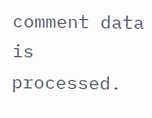comment data is processed.